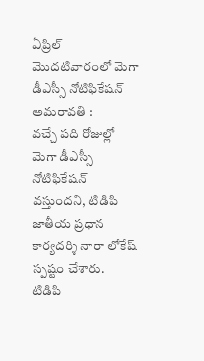ఏప్రిల్ మొదటివారంలో మెగా డీఎస్సీ నోటిఫికేషన్
అమరావతి :
వచ్చే పది రోజుల్లో మెగా డీఎస్సీ నోటిఫికేషన్ వస్తుందని, టిడిపి జాతీయ ప్రధాన కార్యదర్శి నారా లోకేష్ స్పష్టం చేశారు.
టిడిపి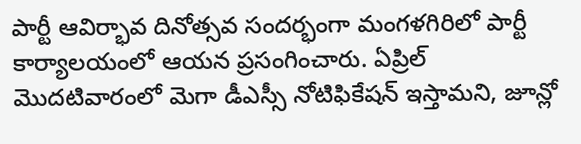పార్టీ ఆవిర్భావ దినోత్సవ సందర్భంగా మంగళగిరిలో పార్టీ కార్యాలయంలో ఆయన ప్రసంగించారు. ఏప్రిల్ మొదటివారంలో మెగా డీఎస్సీ నోటిఫికేషన్ ఇస్తామని, జూన్లో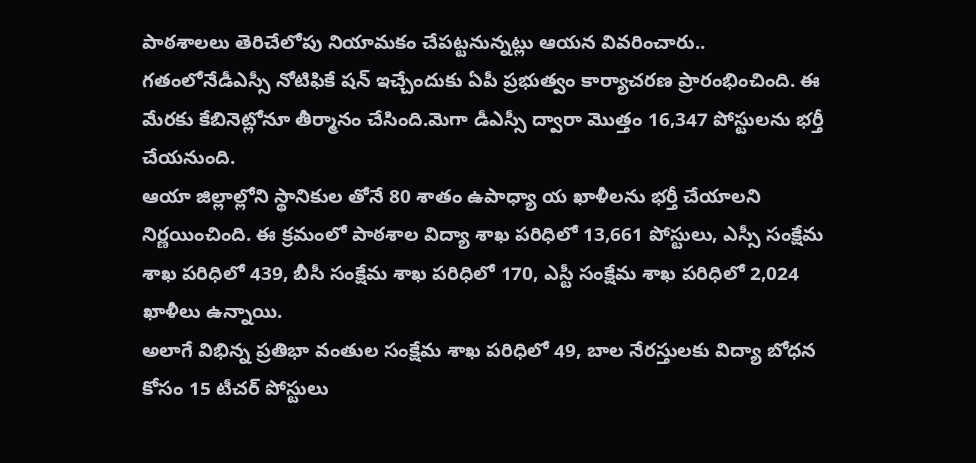పాఠశాలలు తెరిచేలోపు నియామకం చేపట్టనున్నట్లు ఆయన వివరించారు..
గతంలోనేడీఎస్సీ నోటిఫికే షన్ ఇచ్చేందుకు ఏపీ ప్రభుత్వం కార్యాచరణ ప్రారంభించింది. ఈ మేరకు కేబినెట్లోనూ తీర్మానం చేసింది.మెగా డీఎస్సీ ద్వారా మొత్తం 16,347 పోస్టులను భర్తీ చేయనుంది.
ఆయా జిల్లాల్లోని స్థానికుల తోనే 80 శాతం ఉపాధ్యా య ఖాళీలను భర్తీ చేయాలని నిర్ణయించింది. ఈ క్రమంలో పాఠశాల విద్యా శాఖ పరిధిలో 13,661 పోస్టులు, ఎస్సీ సంక్షేమ శాఖ పరిధిలో 439, బీసీ సంక్షేమ శాఖ పరిధిలో 170, ఎస్టీ సంక్షేమ శాఖ పరిధిలో 2,024 ఖాళీలు ఉన్నాయి.
అలాగే విభిన్న ప్రతిభా వంతుల సంక్షేమ శాఖ పరిధిలో 49, బాల నేరస్తులకు విద్యా బోధన కోసం 15 టీచర్ పోస్టులు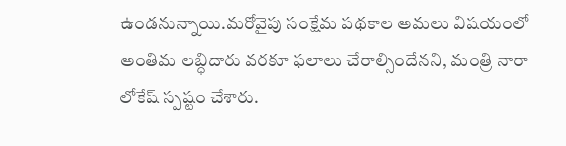ఉండనున్నాయి.మరోవైపు సంక్షేమ పథకాల అమలు విషయంలో అంతిమ లబ్ధిదారు వరకూ ఫలాలు చేరాల్సిందేనని, మంత్రి నారా లోకేష్ స్పష్టం చేశారు.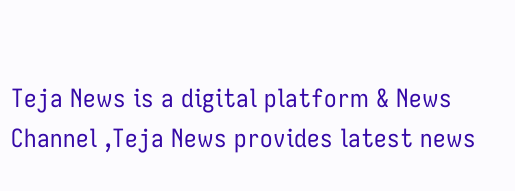Teja News is a digital platform & News Channel ,Teja News provides latest news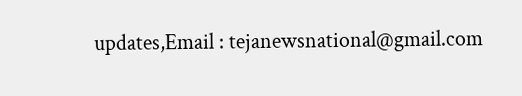updates,Email : tejanewsnational@gmail.com